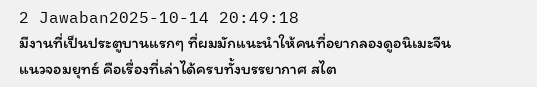2 Jawaban2025-10-14 20:49:18
มีงานที่เป็นประตูบานแรกๆ ที่ผมมักแนะนำให้คนที่อยากลองดูอนิเมะจีนแนวจอมยุทธ์ คือเรื่องที่เล่าได้ครบทั้งบรรยากาศ สไต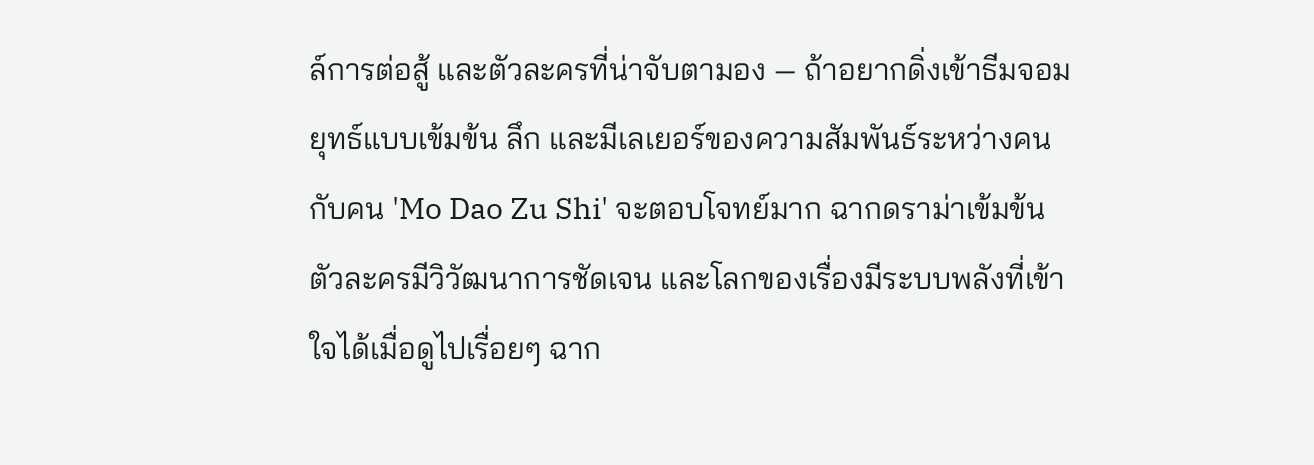ล์การต่อสู้ และตัวละครที่น่าจับตามอง — ถ้าอยากดิ่งเข้าธีมจอมยุทธ์แบบเข้มข้น ลึก และมีเลเยอร์ของความสัมพันธ์ระหว่างคนกับคน 'Mo Dao Zu Shi' จะตอบโจทย์มาก ฉากดราม่าเข้มข้น ตัวละครมีวิวัฒนาการชัดเจน และโลกของเรื่องมีระบบพลังที่เข้าใจได้เมื่อดูไปเรื่อยๆ ฉาก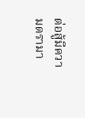ต่อสู้มีความดรามา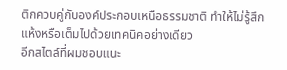ติกควบคู่กับองค์ประกอบเหนือธรรมชาติ ทำให้ไม่รู้สึกแห้งหรือเต็มไปด้วยเทคนิคอย่างเดียว
อีกสไตล์ที่ผมชอบแนะ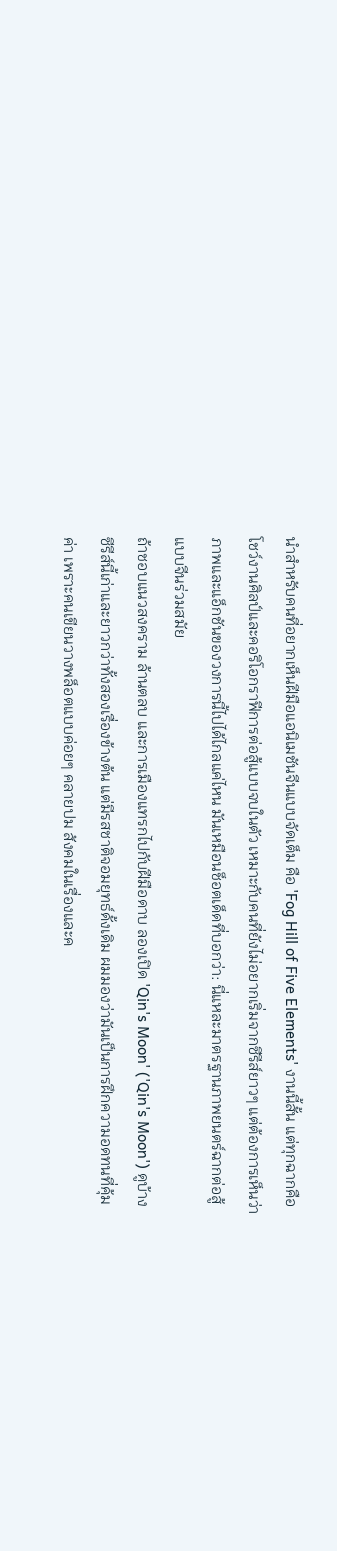นำสำหรับคนที่อยากเห็นฝีมือแอนิเมชันจีนแบบจัดเต็ม คือ 'Fog Hill of Five Elements' งานนี้สั้น แต่ทุกฉากคือโชว์งานศิลป์และคอริโอกราฟีการต่อสู้แบบจบในตัว เหมาะกับคนที่ยังไม่อยากเริ่มจากซีรีส์ยาวๆ แต่ต้องการเห็นว่าภาพและแอ็กชันของวงการนี้ไปได้ไกลแค่ไหน มันเหมือนช็อตเด็ดที่บอกว่า: นี่แหละมาตรฐานภาพยนตร์ฉากต่อสู้แบบจีนร่วมสมัย
ถ้าชอบแนวสงคราม ล้านตลบ และการเมืองแทรกไปกับฝีมือดาบ ลองเปิด 'Qin's Moon' ('Qin's Moon') ดูบ้าง ซีรีส์นี้เก่าและยาวกว่าทั้งสองเรื่องข้างต้น แต่มีรสชาติจอมยุทธ์ดั้งเดิม ผมมองว่ามันเป็นการฝึกความอดทนที่คุ้มค่า เพราะคนเขียนวางพล็อตแบบค่อยๆ คลายปม สังคมในเรื่องและค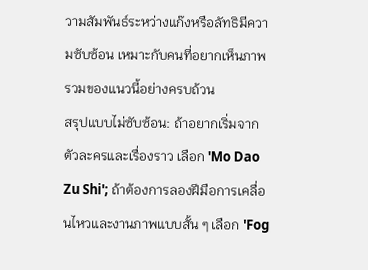วามสัมพันธ์ระหว่างแก๊งหรือลัทธิมีความซับซ้อน เหมาะกับคนที่อยากเห็นภาพรวมของแนวนี้อย่างครบถ้วน
สรุปแบบไม่ซับซ้อน: ถ้าอยากเริ่มจากตัวละครและเรื่องราว เลือก 'Mo Dao Zu Shi'; ถ้าต้องการลองฝีมือการเคลื่อนไหวและงานภาพแบบสั้น ๆ เลือก 'Fog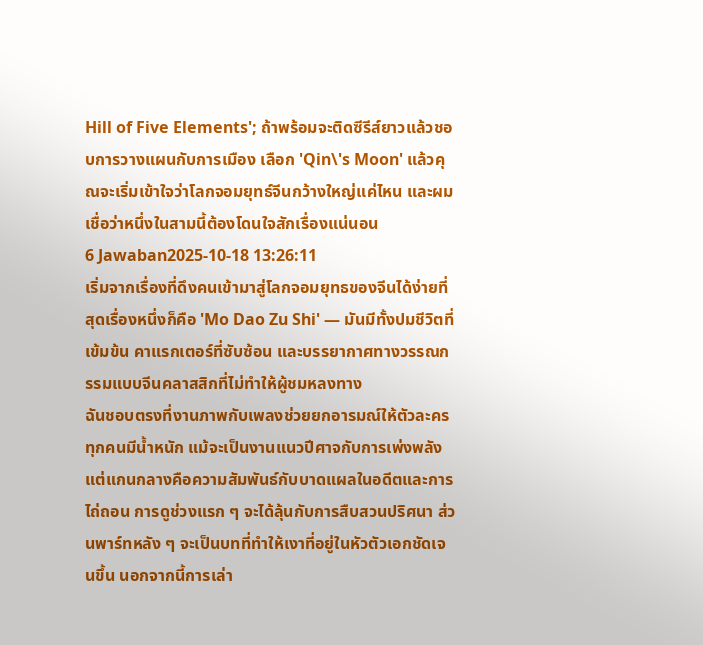Hill of Five Elements'; ถ้าพร้อมจะติดซีรีส์ยาวแล้วชอบการวางแผนกับการเมือง เลือก 'Qin\'s Moon' แล้วคุณจะเริ่มเข้าใจว่าโลกจอมยุทธ์จีนกว้างใหญ่แค่ไหน และผมเชื่อว่าหนึ่งในสามนี้ต้องโดนใจสักเรื่องแน่นอน
6 Jawaban2025-10-18 13:26:11
เริ่มจากเรื่องที่ดึงคนเข้ามาสู่โลกจอมยุทธของจีนได้ง่ายที่สุดเรื่องหนึ่งก็คือ 'Mo Dao Zu Shi' — มันมีทั้งปมชีวิตที่เข้มข้น คาแรกเตอร์ที่ซับซ้อน และบรรยากาศทางวรรณกรรมแบบจีนคลาสสิกที่ไม่ทำให้ผู้ชมหลงทาง
ฉันชอบตรงที่งานภาพกับเพลงช่วยยกอารมณ์ให้ตัวละครทุกคนมีน้ำหนัก แม้จะเป็นงานแนวปีศาจกับการเพ่งพลัง แต่แกนกลางคือความสัมพันธ์กับบาดแผลในอดีตและการไถ่ถอน การดูช่วงแรก ๆ จะได้ลุ้นกับการสืบสวนปริศนา ส่วนพาร์ทหลัง ๆ จะเป็นบทที่ทำให้เงาที่อยู่ในหัวตัวเอกชัดเจนขึ้น นอกจากนี้การเล่า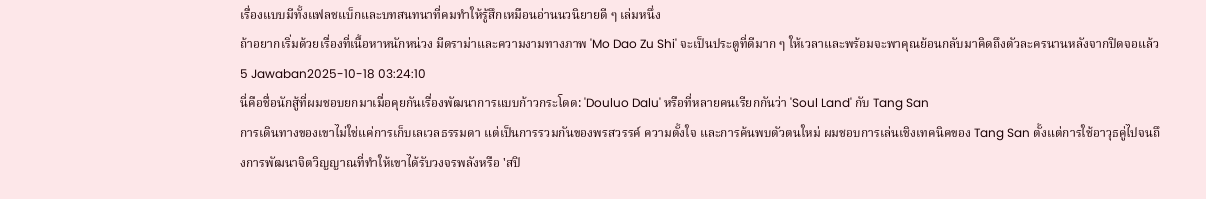เรื่องแบบมีทั้งแฟลชแบ็กและบทสนทนาที่คมทำให้รู้สึกเหมือนอ่านนวนิยายดี ๆ เล่มหนึ่ง
ถ้าอยากเริ่มด้วยเรื่องที่เนื้อหาหนักหน่วง มีดราม่าและความงามทางภาพ 'Mo Dao Zu Shi' จะเป็นประตูที่ดีมาก ๆ ให้เวลาและพร้อมจะพาคุณย้อนกลับมาคิดถึงตัวละครนานหลังจากปิดจอแล้ว
5 Jawaban2025-10-18 03:24:10
นี่คือชื่อนักสู้ที่ผมชอบยกมาเมื่อคุยกันเรื่องพัฒนาการแบบก้าวกระโดด: 'Douluo Dalu' หรือที่หลายคนเรียกกันว่า 'Soul Land' กับ Tang San
การเดินทางของเขาไม่ใช่แค่การเก็บเลเวลธรรมดา แต่เป็นการรวมกันของพรสวรรค์ ความตั้งใจ และการค้นพบตัวตนใหม่ ผมชอบการเล่นเชิงเทคนิคของ Tang San ตั้งแต่การใช้อาวุธคู่ไปจนถึงการพัฒนาจิตวิญญาณที่ทำให้เขาได้รับวงจรพลังหรือ 'สปิ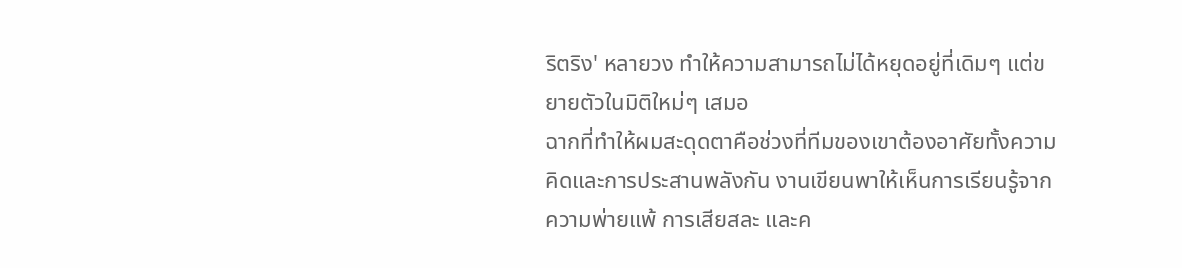ริตริง' หลายวง ทำให้ความสามารถไม่ได้หยุดอยู่ที่เดิมๆ แต่ขยายตัวในมิติใหม่ๆ เสมอ
ฉากที่ทำให้ผมสะดุดตาคือช่วงที่ทีมของเขาต้องอาศัยทั้งความคิดและการประสานพลังกัน งานเขียนพาให้เห็นการเรียนรู้จากความพ่ายแพ้ การเสียสละ และค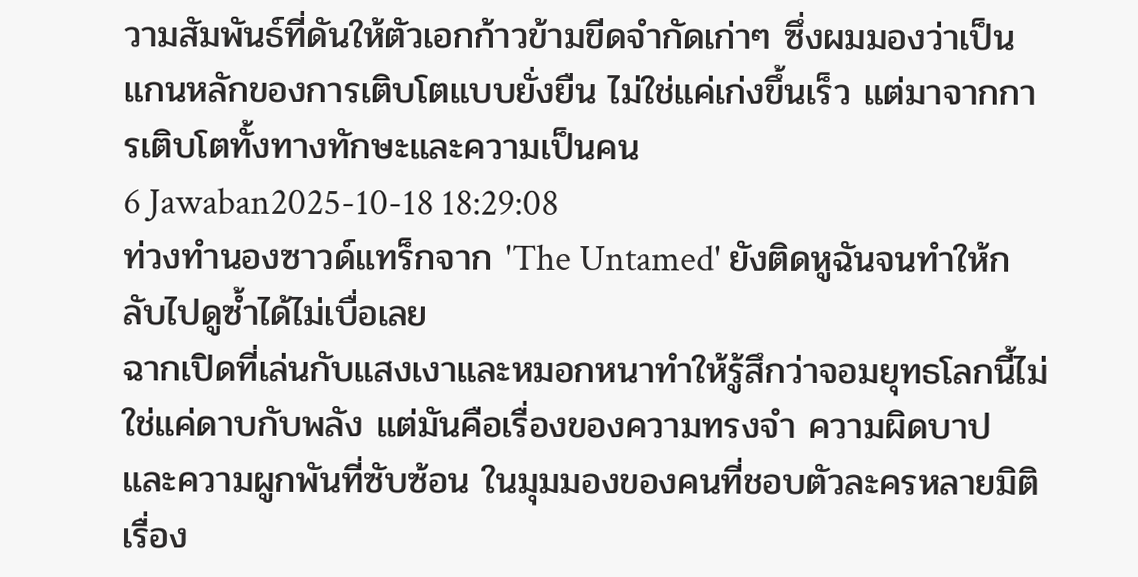วามสัมพันธ์ที่ดันให้ตัวเอกก้าวข้ามขีดจำกัดเก่าๆ ซึ่งผมมองว่าเป็นแกนหลักของการเติบโตแบบยั่งยืน ไม่ใช่แค่เก่งขึ้นเร็ว แต่มาจากการเติบโตทั้งทางทักษะและความเป็นคน
6 Jawaban2025-10-18 18:29:08
ท่วงทำนองซาวด์แทร็กจาก 'The Untamed' ยังติดหูฉันจนทำให้กลับไปดูซ้ำได้ไม่เบื่อเลย
ฉากเปิดที่เล่นกับแสงเงาและหมอกหนาทำให้รู้สึกว่าจอมยุทธโลกนี้ไม่ใช่แค่ดาบกับพลัง แต่มันคือเรื่องของความทรงจำ ความผิดบาป และความผูกพันที่ซับซ้อน ในมุมมองของคนที่ชอบตัวละครหลายมิติ เรื่อง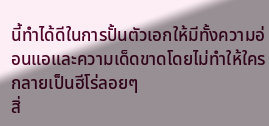นี้ทำได้ดีในการปั้นตัวเอกให้มีทั้งความอ่อนแอและความเด็ดขาดโดยไม่ทำให้ใครกลายเป็นฮีโร่ลอยๆ
สิ่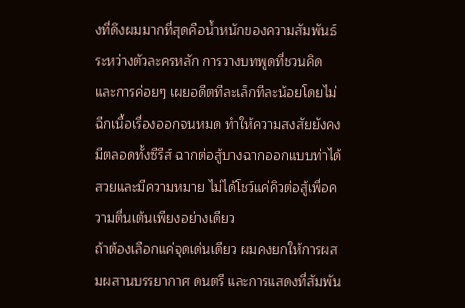งที่ดึงผมมากที่สุดคือน้ำหนักของความสัมพันธ์ระหว่างตัวละครหลัก การวางบทพูดที่ชวนคิด และการค่อยๆ เผยอดีตทีละเล็กทีละน้อยโดยไม่ฉีกเนื้อเรื่องออกจนหมด ทำให้ความสงสัยยังคงมีตลอดทั้งซีรีส์ ฉากต่อสู้บางฉากออกแบบท่าได้สวยและมีความหมาย ไม่ได้โชว์แค่คิวต่อสู้เพื่อความตื่นเต้นเพียงอย่างเดียว
ถ้าต้องเลือกแค่จุดเด่นเดียว ผมคงยกให้การผสมผสานบรรยากาศ ดนตรี และการแสดงที่สัมพัน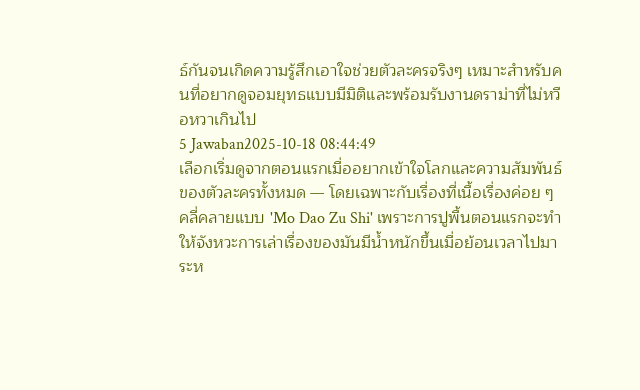ธ์กันจนเกิดความรู้สึกเอาใจช่วยตัวละครจริงๆ เหมาะสำหรับคนที่อยากดูจอมยุทธแบบมีมิติและพร้อมรับงานดราม่าที่ไม่หวือหวาเกินไป
5 Jawaban2025-10-18 08:44:49
เลือกเริ่มดูจากตอนแรกเมื่ออยากเข้าใจโลกและความสัมพันธ์ของตัวละครทั้งหมด — โดยเฉพาะกับเรื่องที่เนื้อเรื่องค่อย ๆ คลี่คลายแบบ 'Mo Dao Zu Shi' เพราะการปูพื้นตอนแรกจะทำให้จังหวะการเล่าเรื่องของมันมีน้ำหนักขึ้นเมื่อย้อนเวลาไปมาระห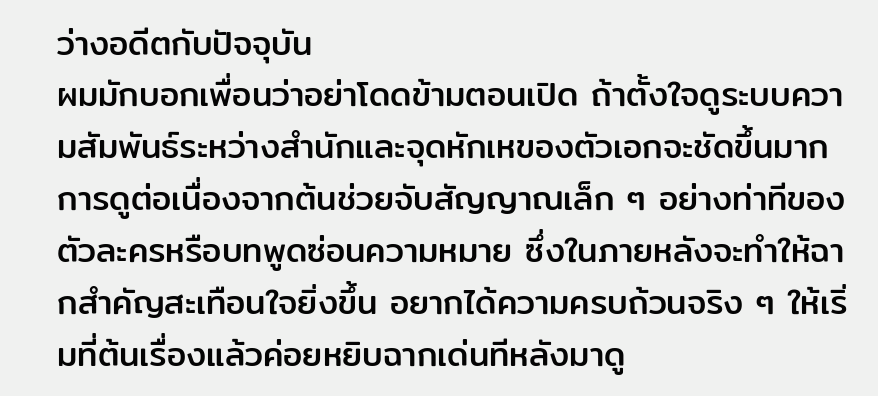ว่างอดีตกับปัจจุบัน
ผมมักบอกเพื่อนว่าอย่าโดดข้ามตอนเปิด ถ้าตั้งใจดูระบบความสัมพันธ์ระหว่างสำนักและจุดหักเหของตัวเอกจะชัดขึ้นมาก การดูต่อเนื่องจากต้นช่วยจับสัญญาณเล็ก ๆ อย่างท่าทีของตัวละครหรือบทพูดซ่อนความหมาย ซึ่งในภายหลังจะทำให้ฉากสำคัญสะเทือนใจยิ่งขึ้น อยากได้ความครบถ้วนจริง ๆ ให้เริ่มที่ต้นเรื่องแล้วค่อยหยิบฉากเด่นทีหลังมาดู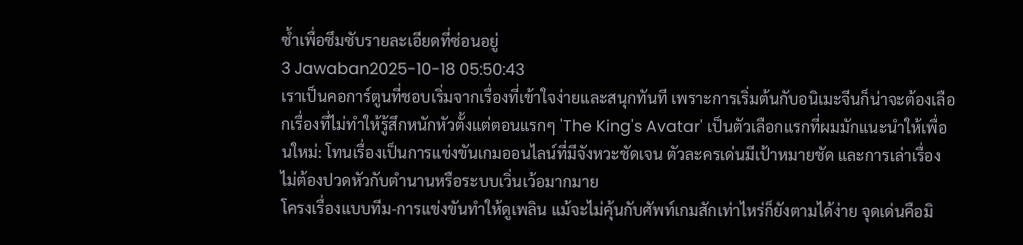ซ้ำเพื่อซึมซับรายละเอียดที่ซ่อนอยู่
3 Jawaban2025-10-18 05:50:43
เราเป็นคอการ์ตูนที่ชอบเริ่มจากเรื่องที่เข้าใจง่ายและสนุกทันที เพราะการเริ่มต้นกับอนิเมะจีนก็น่าจะต้องเลือกเรื่องที่ไม่ทำให้รู้สึกหนักหัวตั้งแต่ตอนแรกๆ 'The King's Avatar' เป็นตัวเลือกแรกที่ผมมักแนะนำให้เพื่อนใหม่: โทนเรื่องเป็นการแข่งขันเกมออนไลน์ที่มีจังหวะชัดเจน ตัวละครเด่นมีเป้าหมายชัด และการเล่าเรื่องไม่ต้องปวดหัวกับตำนานหรือระบบเวิ่นเว้อมากมาย
โครงเรื่องแบบทีม-การแข่งขันทำให้ดูเพลิน แม้จะไม่คุ้นกับศัพท์เกมสักเท่าไหร่ก็ยังตามได้ง่าย จุดเด่นคือมิ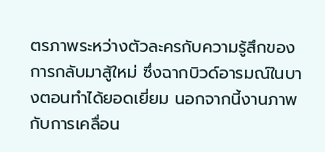ตรภาพระหว่างตัวละครกับความรู้สึกของการกลับมาสู้ใหม่ ซึ่งฉากบิวด์อารมณ์ในบางตอนทำได้ยอดเยี่ยม นอกจากนี้งานภาพกับการเคลื่อน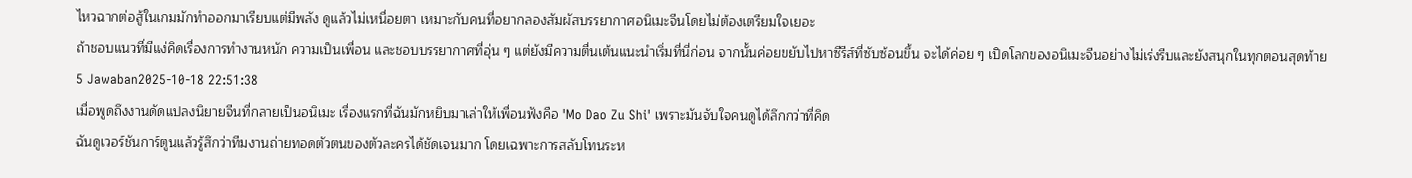ไหวฉากต่อสู้ในเกมมักทำออกมาเรียบแต่มีพลัง ดูแล้วไม่เหนื่อยตา เหมาะกับคนที่อยากลองสัมผัสบรรยากาศอนิเมะจีนโดยไม่ต้องเตรียมใจเยอะ
ถ้าชอบแนวที่มีแง่คิดเรื่องการทำงานหนัก ความเป็นเพื่อน และชอบบรรยากาศที่อุ่น ๆ แต่ยังมีความตื่นเต้นแนะนำเริ่มที่นี่ก่อน จากนั้นค่อยขยับไปหาซีรีส์ที่ซับซ้อนขึ้น จะได้ค่อย ๆ เปิดโลกของอนิเมะจีนอย่างไม่เร่งรีบและยังสนุกในทุกตอนสุดท้าย
5 Jawaban2025-10-18 22:51:38
เมื่อพูดถึงงานดัดแปลงนิยายจีนที่กลายเป็นอนิเมะ เรื่องแรกที่ฉันมักหยิบมาเล่าให้เพื่อนฟังคือ 'Mo Dao Zu Shi' เพราะมันจับใจคนดูได้ลึกกว่าที่คิด
ฉันดูเวอร์ชันการ์ตูนแล้วรู้สึกว่าทีมงานถ่ายทอดตัวตนของตัวละครได้ชัดเจนมาก โดยเฉพาะการสลับโทนระห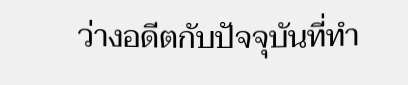ว่างอดีตกับปัจจุบันที่ทำ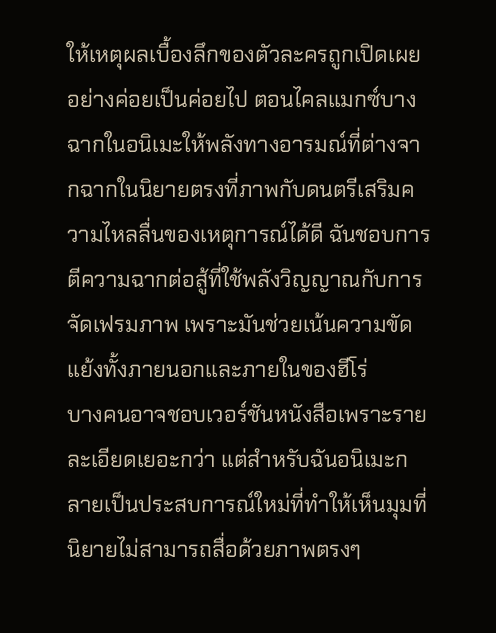ให้เหตุผลเบื้องลึกของตัวละครถูกเปิดเผยอย่างค่อยเป็นค่อยไป ตอนไคลแมกซ์บางฉากในอนิเมะให้พลังทางอารมณ์ที่ต่างจากฉากในนิยายตรงที่ภาพกับดนตรีเสริมความไหลลื่นของเหตุการณ์ได้ดี ฉันชอบการตีความฉากต่อสู้ที่ใช้พลังวิญญาณกับการจัดเฟรมภาพ เพราะมันช่วยเน้นความขัดแย้งทั้งภายนอกและภายในของฮีโร่
บางคนอาจชอบเวอร์ชันหนังสือเพราะรายละเอียดเยอะกว่า แต่สำหรับฉันอนิเมะกลายเป็นประสบการณ์ใหม่ที่ทำให้เห็นมุมที่นิยายไม่สามารถสื่อด้วยภาพตรงๆ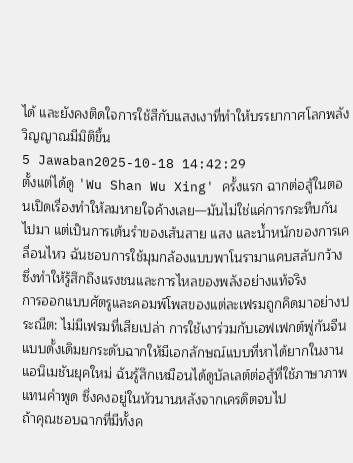ได้ และยังคงติดใจการใช้สีกับแสงเงาที่ทำให้บรรยากาศโลกพลังวิญญาณมีมิติขึ้น
5 Jawaban2025-10-18 14:42:29
ตั้งแต่ได้ดู 'Wu Shan Wu Xing' ครั้งแรก ฉากต่อสู้ในตอนเปิดเรื่องทำให้ลมหายใจค้างเลย—มันไม่ใช่แค่การกระทืบกันไปมา แต่เป็นการเต้นรำของเส้นสาย แสง และน้ำหนักของการเคลื่อนไหว ฉันชอบการใช้มุมกล้องแบบพาโนรามาแคบสลับกว้าง ซึ่งทำให้รู้สึกถึงแรงชนและการไหลของพลังอย่างแท้จริง
การออกแบบศัตรูและคอมพ์โพสของแต่ละเฟรมถูกคิดมาอย่างประณีต: ไม่มีเฟรมที่เสียเปล่า การใช้เงาร่วมกับเอฟเฟกต์พู่กันจีนแบบดั้งเดิมยกระดับฉากให้มีเอกลักษณ์แบบที่หาได้ยากในงานแอนิเมชันยุคใหม่ ฉันรู้สึกเหมือนได้ดูบัลเลต์ต่อสู้ที่ใช้ภาษาภาพแทนคำพูด ซึ่งคงอยู่ในหัวนานหลังจากเครดิตจบไป
ถ้าคุณชอบฉากที่มีทั้งค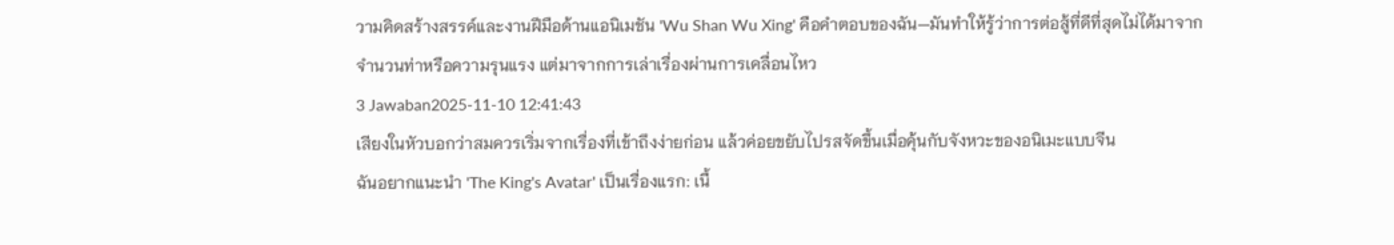วามคิดสร้างสรรค์และงานฝีมือด้านแอนิเมชัน 'Wu Shan Wu Xing' คือคำตอบของฉัน—มันทำให้รู้ว่าการต่อสู้ที่ดีที่สุดไม่ได้มาจากจำนวนท่าหรือความรุนแรง แต่มาจากการเล่าเรื่องผ่านการเคลื่อนไหว
3 Jawaban2025-11-10 12:41:43
เสียงในหัวบอกว่าสมควรเริ่มจากเรื่องที่เข้าถึงง่ายก่อน แล้วค่อยขยับไปรสจัดขึ้นเมื่อคุ้นกับจังหวะของอนิเมะแบบจีน
ฉันอยากแนะนำ 'The King's Avatar' เป็นเรื่องแรก: เนื้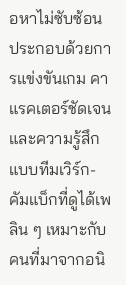อหาไม่ซับซ้อน ประกอบด้วยการแข่งขันเกม คาแรคเตอร์ชัดเจน และความรู้สึกแบบทีมเวิร์ก-คัมแบ็กที่ดูได้เพลิน ๆ เหมาะกับคนที่มาจากอนิ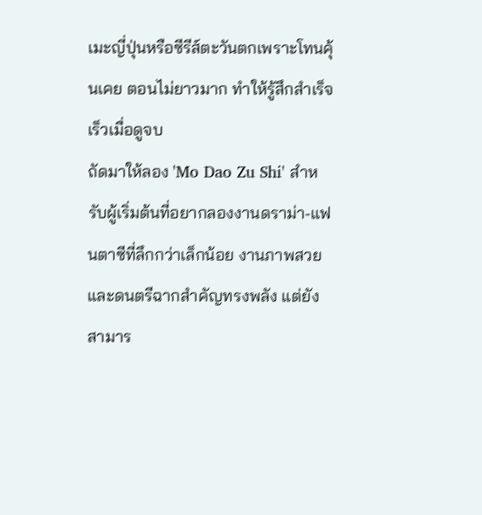เมะญี่ปุ่นหรือซีรีส์ตะวันตกเพราะโทนคุ้นเคย ตอนไม่ยาวมาก ทำให้รู้สึกสำเร็จเร็วเมื่อดูจบ
ถัดมาให้ลอง 'Mo Dao Zu Shi' สำหรับผู้เริ่มต้นที่อยากลองงานดราม่า-แฟนตาซีที่ลึกกว่าเล็กน้อย งานภาพสวยและดนตรีฉากสำคัญทรงพลัง แต่ยังสามาร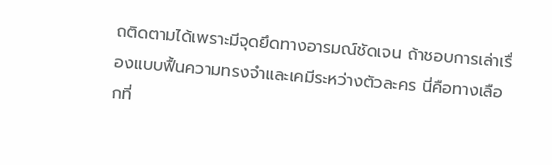ถติดตามได้เพราะมีจุดยึดทางอารมณ์ชัดเจน ถ้าชอบการเล่าเรื่องแบบฟื้นความทรงจำและเคมีระหว่างตัวละคร นี่คือทางเลือกที่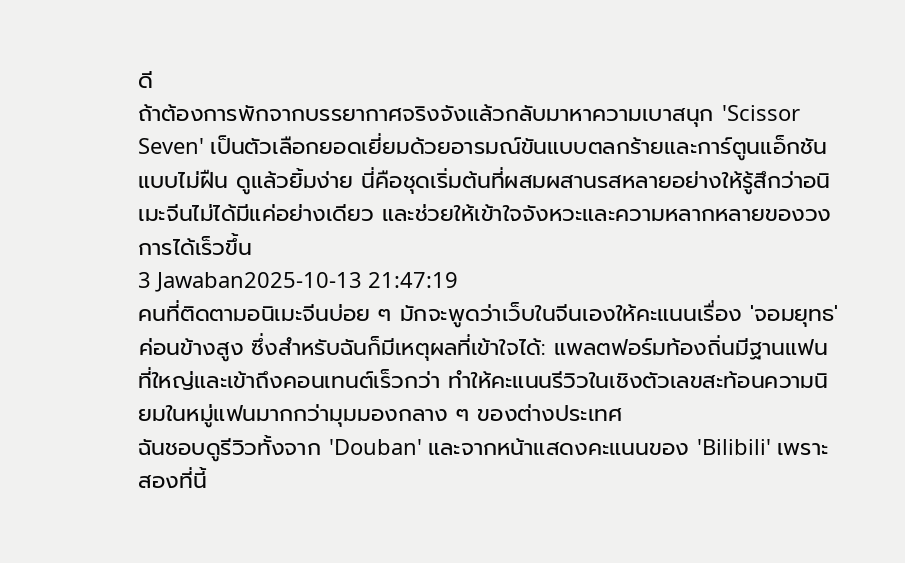ดี
ถ้าต้องการพักจากบรรยากาศจริงจังแล้วกลับมาหาความเบาสนุก 'Scissor Seven' เป็นตัวเลือกยอดเยี่ยมด้วยอารมณ์ขันแบบตลกร้ายและการ์ตูนแอ็กชันแบบไม่ฝืน ดูแล้วยิ้มง่าย นี่คือชุดเริ่มต้นที่ผสมผสานรสหลายอย่างให้รู้สึกว่าอนิเมะจีนไม่ได้มีแค่อย่างเดียว และช่วยให้เข้าใจจังหวะและความหลากหลายของวงการได้เร็วขึ้น
3 Jawaban2025-10-13 21:47:19
คนที่ติดตามอนิเมะจีนบ่อย ๆ มักจะพูดว่าเว็บในจีนเองให้คะแนนเรื่อง 'จอมยุทธ'ค่อนข้างสูง ซึ่งสำหรับฉันก็มีเหตุผลที่เข้าใจได้: แพลตฟอร์มท้องถิ่นมีฐานแฟนที่ใหญ่และเข้าถึงคอนเทนต์เร็วกว่า ทำให้คะแนนรีวิวในเชิงตัวเลขสะท้อนความนิยมในหมู่แฟนมากกว่ามุมมองกลาง ๆ ของต่างประเทศ
ฉันชอบดูรีวิวทั้งจาก 'Douban' และจากหน้าแสดงคะแนนของ 'Bilibili' เพราะสองที่นี้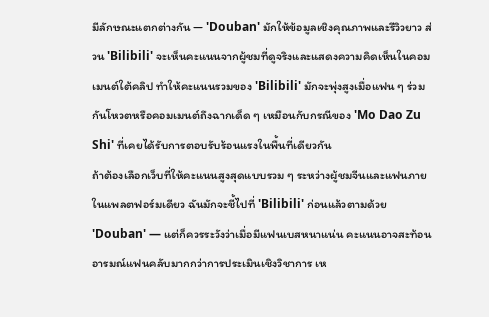มีลักษณะแตกต่างกัน — 'Douban' มักให้ข้อมูลเชิงคุณภาพและรีวิวยาว ส่วน 'Bilibili' จะเห็นคะแนนจากผู้ชมที่ดูจริงและแสดงความคิดเห็นในคอมเมนต์ใต้คลิป ทำให้คะแนนรวมของ 'Bilibili' มักจะพุ่งสูงเมื่อแฟน ๆ ร่วมกันโหวตหรือคอมเมนต์ถึงฉากเด็ด ๆ เหมือนกับกรณีของ 'Mo Dao Zu Shi' ที่เคยได้รับการตอบรับร้อนแรงในพื้นที่เดียวกัน
ถ้าต้องเลือกเว็บที่ให้คะแนนสูงสุดแบบรวม ๆ ระหว่างผู้ชมจีนและแฟนภายในแพลตฟอร์มเดียว ฉันมักจะชี้ไปที่ 'Bilibili' ก่อนแล้วตามด้วย 'Douban' — แต่ก็ควรระวังว่าเมื่อมีแฟนเบสหนาแน่น คะแนนอาจสะท้อนอารมณ์แฟนคลับมากกว่าการประเมินเชิงวิชาการ เห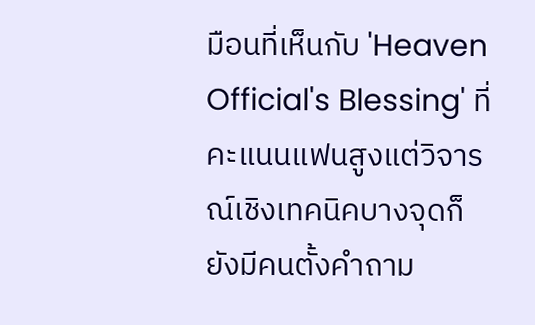มือนที่เห็นกับ 'Heaven Official's Blessing' ที่คะแนนแฟนสูงแต่วิจารณ์เชิงเทคนิคบางจุดก็ยังมีคนตั้งคำถาม